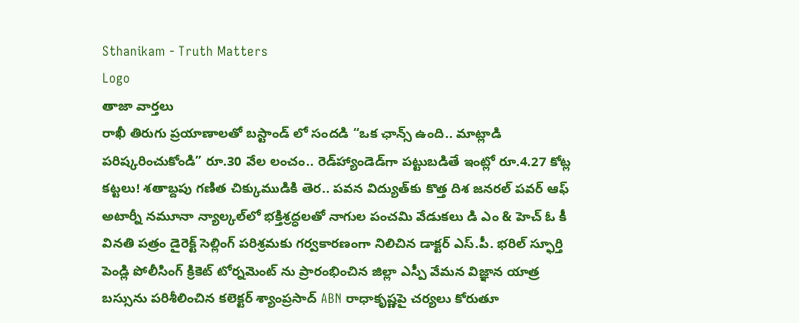Sthanikam - Truth Matters
Logo
తాజా వార్తలు
రాఖీ తిరుగు ప్రయాణాలతో బస్టాండ్ లో సందడి “ఒక ఛాన్స్‌ ఉంది.. మాట్లాడి పరిష్కరించుకోండి” రూ.30 వేల లంచం.. రెడ్‌హ్యాండెడ్‌గా పట్టుబడితే ఇంట్లో రూ.4.27 కోట్ల కట్టలు! శతాబ్దపు గణిత చిక్కుముడికి తెర.. పవన విద్యుత్‌కు కొత్త దిశ జనరల్ పవర్ ఆఫ్ అటార్నీ నమూనా న్యాల్కల్‌లో భక్తిశ్రద్ధలతో నాగుల పంచమి వేడుకలు డి ఎం & హెచ్ ఓ కీ వినతి పత్రం డైరెక్ట్ సెల్లింగ్ పరిశ్రమకు గర్వకారణంగా నిలిచిన డాక్టర్ ఎస్.పీ. భరిల్ స్ఫూర్తి పెండ్లి పోలీసింగ్ క్రికెట్ టోర్నమెంట్ ను ప్రారంభించిన జిల్లా ఎస్పీ వేమన విజ్ఞాన యాత్ర బస్సును పరిశీలించిన కలెక్టర్ శ్యాంప్రసాద్ ABN రాధాకృష్ణపై చర్యలు కోరుతూ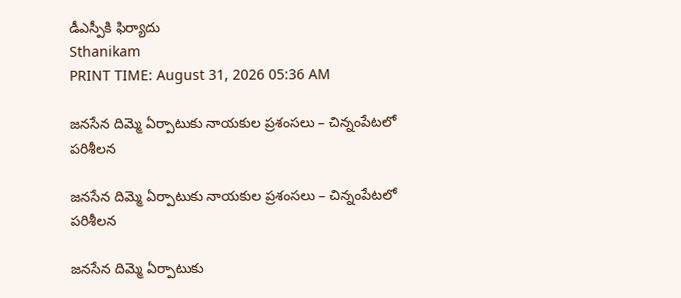డీఎస్పీకి ఫిర్యాదు
Sthanikam
PRINT TIME: August 31, 2026 05:36 AM

జనసేన దిమ్మె ఏర్పాటుకు నాయకుల ప్రశంసలు – చిన్నంపేటలో పరిశీలన

జనసేన దిమ్మె ఏర్పాటుకు నాయకుల ప్రశంసలు – చిన్నంపేటలో పరిశీలన

జనసేన దిమ్మె ఏర్పాటుకు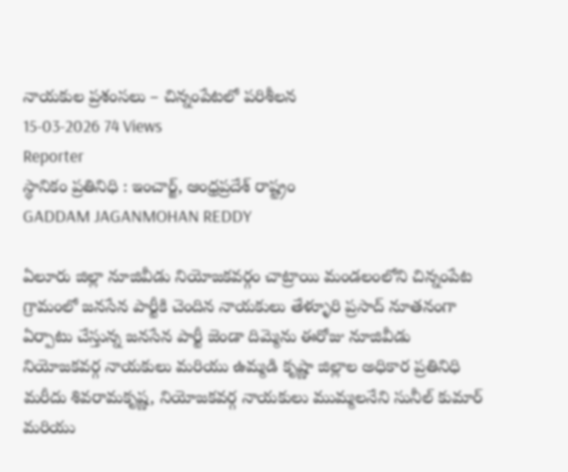నాయకుల ప్రశంసలు – చిన్నంపేటలో పరిశీలన
15-03-2026 74 Views
Reporter
స్థానికం ప్రతినిధి : ఇంచార్జ్, ఆంధ్రప్రదేశ్ రాష్ట్రం
GADDAM JAGANMOHAN REDDY

ఏలూరు జిల్లా నూజివీడు నియోజకవర్గం చాట్రాయి మండలంలోని చిన్నంపేట గ్రామంలో జనసేన పార్టీకి చెందిన నాయకులు తేళ్ళూరి ప్రసాద్ నూతనంగా ఏర్పాటు చేస్తున్న జనసేన పార్టీ జెండా దిమ్మెను ఈరోజు నూజివీడు నియోజకవర్గ నాయకులు మరియు ఉమ్మడి కృష్ణా జిల్లాల అధికార ప్రతినిధి మరీదు శివరామకృష్ణ, నియోజకవర్గ నాయకులు ముమ్మలనేని సునీల్ కుమార్ మరియు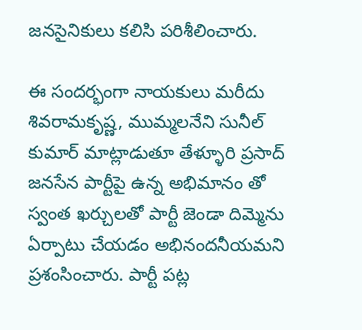జనసైనికులు కలిసి పరిశీలించారు.

ఈ సందర్భంగా నాయకులు మరీదు శివరామకృష్ణ, ముమ్మలనేని సునీల్ కుమార్ మాట్లాడుతూ తేళ్ళూరి ప్రసాద్ జనసేన పార్టీపై ఉన్న అభిమానం తో స్వంత ఖర్చులతో పార్టీ జెండా దిమ్మెను ఏర్పాటు చేయడం అభినందనీయమని ప్రశంసించారు. పార్టీ పట్ల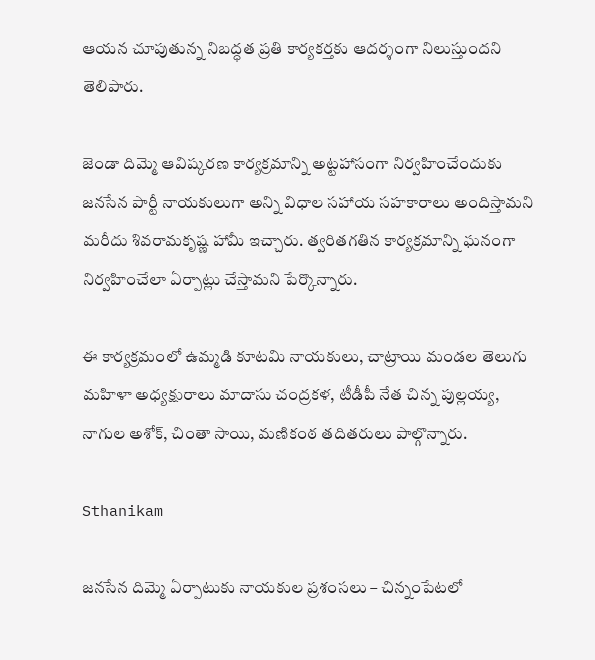ఆయన చూపుతున్న నిబద్ధత ప్రతి కార్యకర్తకు ఆదర్శంగా నిలుస్తుందని తెలిపారు.

జెండా దిమ్మె ఆవిష్కరణ కార్యక్రమాన్ని అట్టహాసంగా నిర్వహించేందుకు జనసేన పార్టీ నాయకులుగా అన్ని విధాల సహాయ సహకారాలు అందిస్తామని మరీదు శివరామకృష్ణ హామీ ఇచ్చారు. త్వరితగతిన కార్యక్రమాన్ని ఘనంగా నిర్వహించేలా ఏర్పాట్లు చేస్తామని పేర్కొన్నారు.

ఈ కార్యక్రమంలో ఉమ్మడి కూటమి నాయకులు, చాట్రాయి మండల తెలుగు మహిళా అధ్యక్షురాలు మాదాసు చంద్రకళ, టీడీపీ నేత చిన్న పుల్లయ్య, నాగుల అశోక్, చింతా సాయి, మణికంఠ తదితరులు పాల్గొన్నారు.

Sthanikam

జనసేన దిమ్మె ఏర్పాటుకు నాయకుల ప్రశంసలు – చిన్నంపేటలో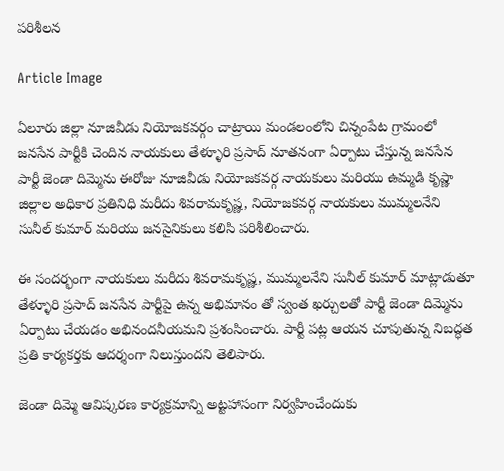పరిశీలన

Article Image

ఏలూరు జిల్లా నూజివీడు నియోజకవర్గం చాట్రాయి మండలంలోని చిన్నంపేట గ్రామంలో జనసేన పార్టీకి చెందిన నాయకులు తేళ్ళూరి ప్రసాద్ నూతనంగా ఏర్పాటు చేస్తున్న జనసేన పార్టీ జెండా దిమ్మెను ఈరోజు నూజివీడు నియోజకవర్గ నాయకులు మరియు ఉమ్మడి కృష్ణా జిల్లాల అధికార ప్రతినిధి మరీదు శివరామకృష్ణ, నియోజకవర్గ నాయకులు ముమ్మలనేని సునీల్ కుమార్ మరియు జనసైనికులు కలిసి పరిశీలించారు.

ఈ సందర్భంగా నాయకులు మరీదు శివరామకృష్ణ, ముమ్మలనేని సునీల్ కుమార్ మాట్లాడుతూ తేళ్ళూరి ప్రసాద్ జనసేన పార్టీపై ఉన్న అభిమానం తో స్వంత ఖర్చులతో పార్టీ జెండా దిమ్మెను ఏర్పాటు చేయడం అభినందనీయమని ప్రశంసించారు. పార్టీ పట్ల ఆయన చూపుతున్న నిబద్ధత ప్రతి కార్యకర్తకు ఆదర్శంగా నిలుస్తుందని తెలిపారు.

జెండా దిమ్మె ఆవిష్కరణ కార్యక్రమాన్ని అట్టహాసంగా నిర్వహించేందుకు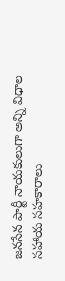జనసేన పార్టీ నాయకులుగా అన్ని విధాల సహాయ సహకారాలు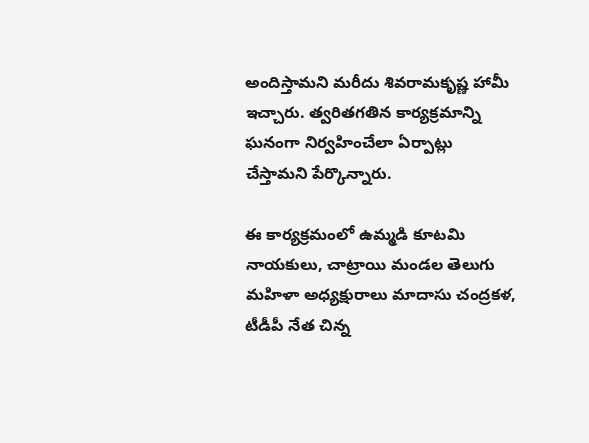అందిస్తామని మరీదు శివరామకృష్ణ హామీ ఇచ్చారు. త్వరితగతిన కార్యక్రమాన్ని ఘనంగా నిర్వహించేలా ఏర్పాట్లు చేస్తామని పేర్కొన్నారు.

ఈ కార్యక్రమంలో ఉమ్మడి కూటమి నాయకులు, చాట్రాయి మండల తెలుగు మహిళా అధ్యక్షురాలు మాదాసు చంద్రకళ, టీడీపీ నేత చిన్న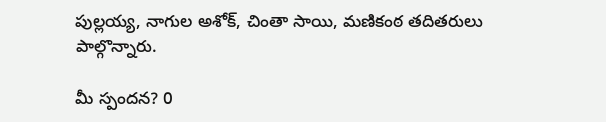పుల్లయ్య, నాగుల అశోక్, చింతా సాయి, మణికంఠ తదితరులు పాల్గొన్నారు.

మీ స్పందన? 0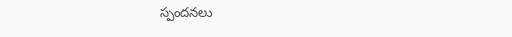స్పందనలు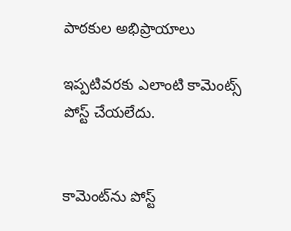పాఠకుల అభిప్రాయాలు

ఇప్పటివరకు ఎలాంటి కామెంట్స్ పోస్ట్ చేయలేదు.


కామెంట్‌ను పోస్ట్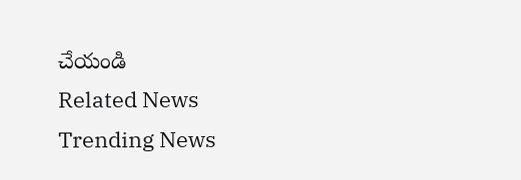చేయండి
Related News
Trending News